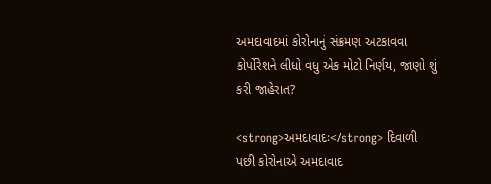અમદાવાદમાં કોરોનાનું સંક્રમણ અટકાવવા કોર્પોરેશને લીધો વધુ એક મોટો નિર્ણય, જાણો શું કરી જાહેરાત?

<strong>અમદાવાદઃ</strong> દિવાળી પછી કોરોનાએ અમદાવાદ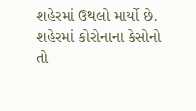શહેરમાં ઉથલો માર્યો છે. શહેરમાં કોરોનાના કેસોનો તો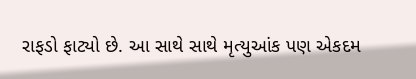રાફડો ફાટ્યો છે. આ સાથે સાથે મૃત્યુઆંક પણ એકદમ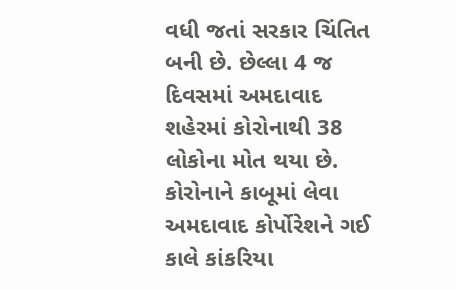વધી જતાં સરકાર ચિંતિત બની છે. છેલ્લા 4 જ દિવસમાં અમદાવાદ શહેરમાં કોરોનાથી 38 લોકોના મોત થયા છે. કોરોનાને કાબૂમાં લેવા અમદાવાદ કોર્પોરેશને ગઈ કાલે કાંકરિયા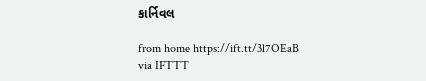કાર્નિવલ

from home https://ift.tt/3l7OEaB
via IFTTT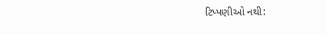ટિપ્પણીઓ નથી: